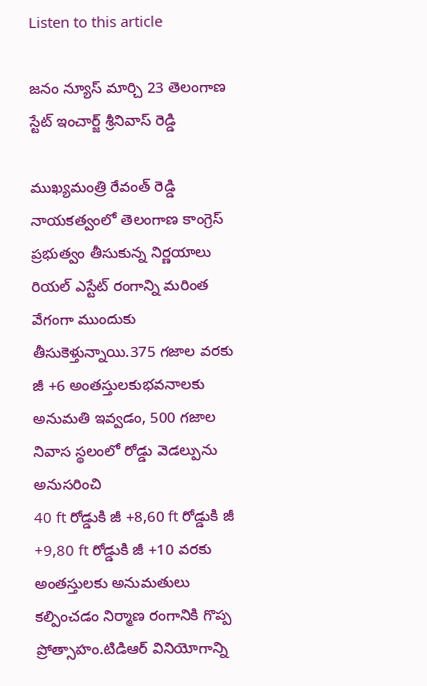Listen to this article

జనం న్యూస్ మార్చి 23 తెలంగాణ స్టేట్ ఇంచార్జ్ శ్రీనివాస్ రెడ్డి

ముఖ్యమంత్రి రేవంత్ రెడ్డి నాయకత్వంలో తెలంగాణ కాంగ్రెస్ ప్రభుత్వం తీసుకున్న నిర్ణయాలు రియల్ ఎస్టేట్ రంగాన్ని మరింత వేగంగా ముందుకు తీసుకెళ్తున్నాయి.375 గజాల వరకు జీ +6 అంతస్తులకుభవనాలకు అనుమతి ఇవ్వడం, 500 గజాల నివాస స్థలంలో రోడ్డు వెడల్పును అనుసరించి
40 ft రోడ్డుకి జీ +8,60 ft రోడ్డుకి జీ +9,80 ft రోడ్డుకి జీ +10 వరకు అంతస్తులకు అనుమతులు కల్పించడం నిర్మాణ రంగానికి గొప్ప ప్రోత్సాహం.టిడిఆర్ వినియోగాన్ని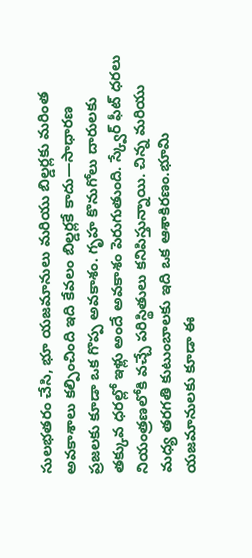సులభతరం చేసి, భూ యజమానులు మరియు బిల్డర్లకు మరింత అవకాశాలు కల్పించింది ఇది కేవలం బిల్డర్లకే కాదు—సాధారణ ప్రజలకు కూడా ఒక గొప్ప అవకాశం. గృహ కొనుగోలు దారులకు తక్కువ ధరల్లో ఇళ్లు అందే అవకాశం పెరుగుతుంది. స్క్వేర్ ఫీట్ ధరలు నియంత్రణలోకి వచ్చే పరిస్థితులు కనిపిస్తున్నాయి. చిన్న మరియు మధ్య తరగతి కుటుంబాలకు ఇది ఒక ఆశాకిరణం.భూమి యజమానులకు కూడా ఈ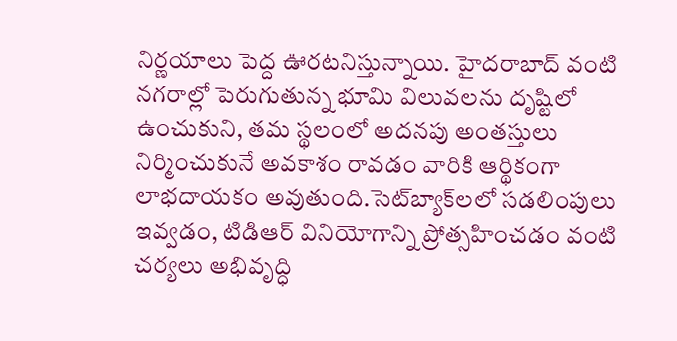నిర్ణయాలు పెద్ద ఊరటనిస్తున్నాయి. హైదరాబాద్ వంటి నగరాల్లో పెరుగుతున్న భూమి విలువలను దృష్టిలో ఉంచుకుని, తమ స్థలంలో అదనపు అంతస్తులు నిర్మించుకునే అవకాశం రావడం వారికి ఆర్థికంగా లాభదాయకం అవుతుంది.సెట్‌బ్యాక్‌లలో సడలింపులు ఇవ్వడం, టిడిఆర్ వినియోగాన్ని ప్రోత్సహించడం వంటి చర్యలు అభివృద్ధి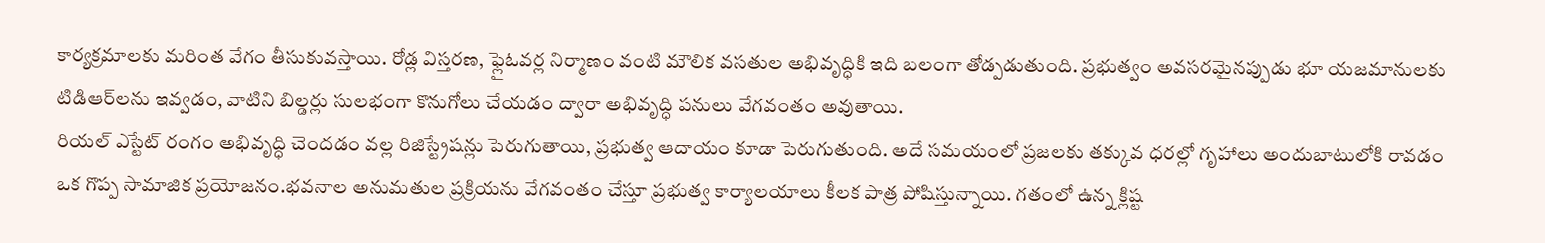కార్యక్రమాలకు మరింత వేగం తీసుకువస్తాయి. రోడ్ల విస్తరణ, ఫ్లైఓవర్ల నిర్మాణం వంటి మౌలిక వసతుల అభివృద్ధికి ఇది బలంగా తోడ్పడుతుంది. ప్రభుత్వం అవసరమైనప్పుడు భూ యజమానులకు టిడిఆర్‌లను ఇవ్వడం, వాటిని బిల్డర్లు సులభంగా కొనుగోలు చేయడం ద్వారా అభివృద్ధి పనులు వేగవంతం అవుతాయి.
రియల్ ఎస్టేట్ రంగం అభివృద్ధి చెందడం వల్ల రిజిస్ట్రేషన్లు పెరుగుతాయి, ప్రభుత్వ ఆదాయం కూడా పెరుగుతుంది. అదే సమయంలో ప్రజలకు తక్కువ ధరల్లో గృహాలు అందుబాటులోకి రావడం ఒక గొప్ప సామాజిక ప్రయోజనం.భవనాల అనుమతుల ప్రక్రియను వేగవంతం చేస్తూ ప్రభుత్వ కార్యాలయాలు కీలక పాత్ర పోషిస్తున్నాయి. గతంలో ఉన్న క్లిష్ట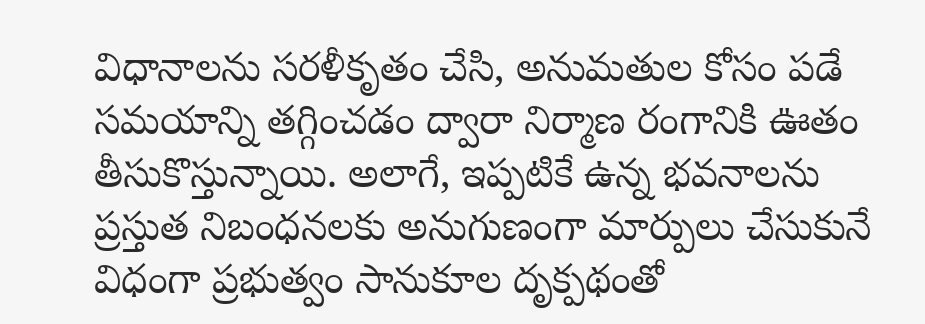విధానాలను సరళీకృతం చేసి, అనుమతుల కోసం పడే సమయాన్ని తగ్గించడం ద్వారా నిర్మాణ రంగానికి ఊతం తీసుకొస్తున్నాయి. అలాగే, ఇప్పటికే ఉన్న భవనాలను ప్రస్తుత నిబంధనలకు అనుగుణంగా మార్పులు చేసుకునే విధంగా ప్రభుత్వం సానుకూల దృక్పథంతో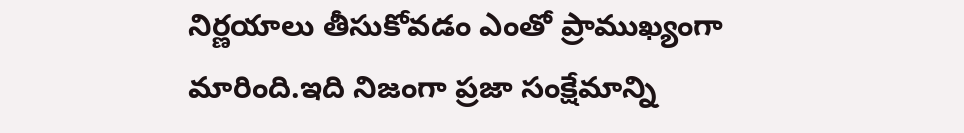నిర్ణయాలు తీసుకోవడం ఎంతో ప్రాముఖ్యంగా మారింది.ఇది నిజంగా ప్రజా సంక్షేమాన్ని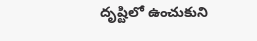దృష్టిలో ఉంచుకుని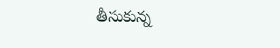తీసుకున్న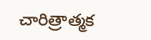చారిత్రాత్మక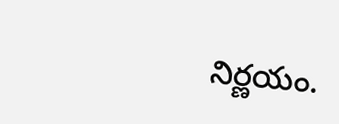నిర్ణయం.